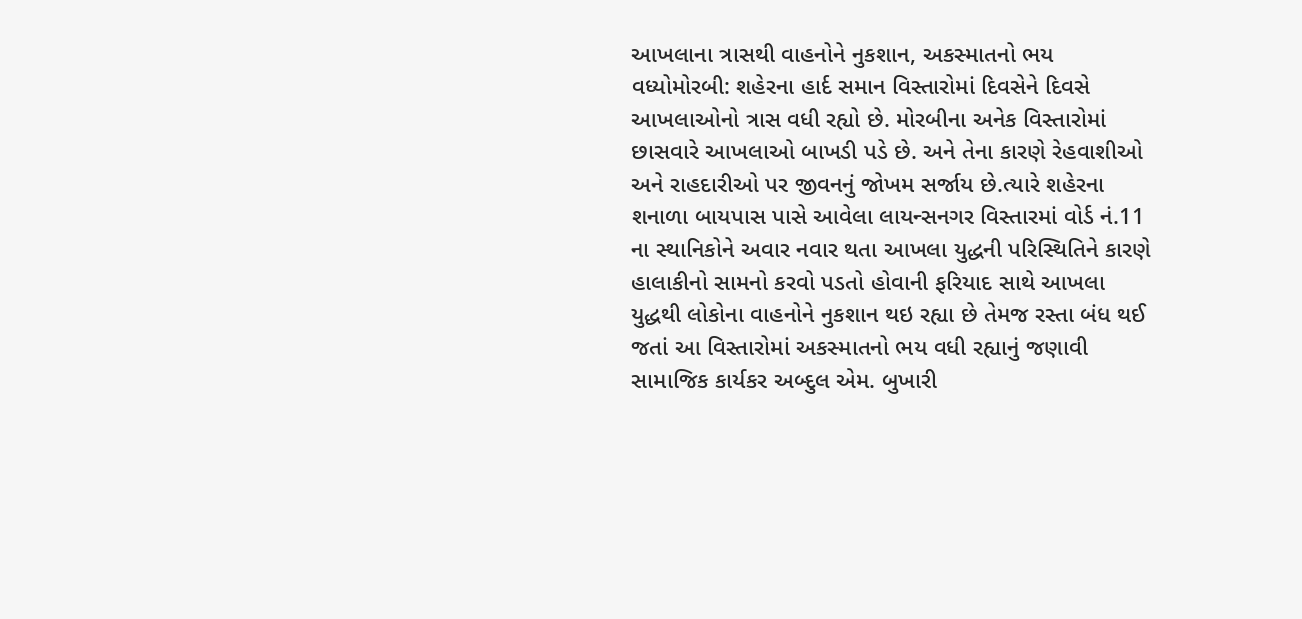આખલાના ત્રાસથી વાહનોને નુકશાન, અકસ્માતનો ભય વધ્યોમોરબી: શહેરના હાર્દ સમાન વિસ્તારોમાં દિવસેને દિવસે આખલાઓનો ત્રાસ વધી રહ્યો છે. મોરબીના અનેક વિસ્તારોમાં છાસવારે આખલાઓ બાખડી પડે છે. અને તેના કારણે રેહવાશીઓ અને રાહદારીઓ પર જીવનનું જોખમ સર્જાય છે.ત્યારે શહેરના શનાળા બાયપાસ પાસે આવેલા લાયન્સનગર વિસ્તારમાં વોર્ડ નં.11 ના સ્થાનિકોને અવાર નવાર થતા આખલા યુદ્ધની પરિસ્થિતિને કારણે હાલાકીનો સામનો કરવો પડતો હોવાની ફરિયાદ સાથે આખલા યુદ્ધથી લોકોના વાહનોને નુકશાન થઇ રહ્યા છે તેમજ રસ્તા બંધ થઈ જતાં આ વિસ્તારોમાં અકસ્માતનો ભય વધી રહ્યાનું જણાવી સામાજિક કાર્યકર અબ્દુલ એમ. બુખારી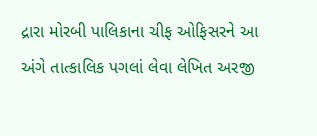દ્રારા મોરબી પાલિકાના ચીફ ઓફિસરને આ અંગે તાત્કાલિક પગલાં લેવા લેખિત અરજી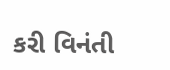કરી વિનંતી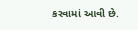કરવામાં આવી છે.